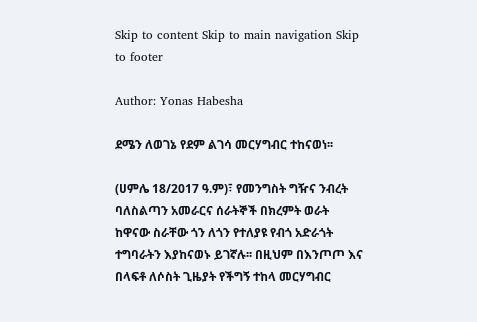Skip to content Skip to main navigation Skip to footer

Author: Yonas Habesha

ደሜን ለወገኔ የደም ልገሳ መርሃግብር ተከናወነ፡፡

(ሀምሌ 18/2017 ዓ.ም)፣ የመንግስት ግዥና ንብረት ባለስልጣን አመራርና ሰራትኞች በክረምት ወራት ከዋናው ስራቸው ጎን ለጎን የተለያዩ የብጎ አድራጎት ተግባራትን እያከናወኑ ይገኛሉ፡፡ በዚህም በእንጦጦ እና በላፍቶ ለሶስት ጊዜያት የችግኝ ተከላ መርሃግብር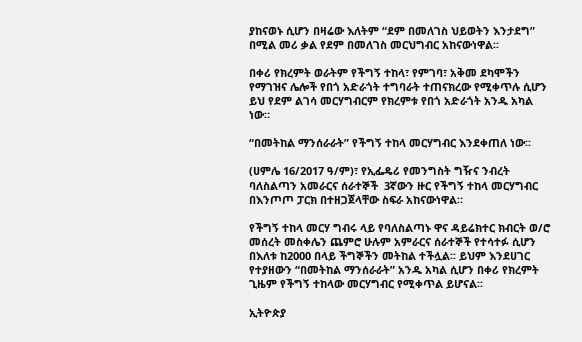ያከናወኑ ሲሆን በዛሬው እለትም “ደም በመለገስ ህይወትን እንታደግ” በሚል መሪ ቃል የደም በመለገስ መርህግብር አከናውነዋል፡፡

በቀሪ የክረምት ወራትም የችግኝ ተከላ፣ የምገባ፣ አቅመ ደካሞችን የማገዝና ሌሎች የበጎ አድራጎት ተግባራት ተጠናክረው የሚቀጥሉ ሲሆን ይህ የደም ልገሳ መርሃግብርም የክረምቱ የበጎ አድራጎት አንዱ አካል ነው።

“በመትከል ማንሰራራት” የችግኝ ተከላ መርሃግብር እንደቀጠለ ነው፡፡

(ሀምሌ 16/2017 ዓ/ም)፣ የኢፌዴሪ የመንግስት ግዥና ንብረት ባለስልጣን አመራርና ሰራተኞች  3ኛውን ዙር የችግኝ ተከላ መርሃግብር በእንጦጦ ፓርክ በተዘጋጀላቸው ስፍራ አከናውነዋል።

የችግኝ ተከላ መርሃ ግብሩ ላይ የባለስልጣኑ ዋና ዳይሬክተር ክብርት ወ/ሮ መሰረት መስቀሌን ጨምሮ ሁሉም አምራርና ሰራተኞች የተሳተፉ ሲሆን በእለቱ ከ2000 በላይ ችግኞችን መትከል ተችሏል፡፡ ይህም እንደሀገር የተያዘውን “በመትከል ማንሰራራት” አንዱ አካል ሲሆን በቀሪ የክረምት ጊዜም የችግኝ ተከላው መርሃግብር የሚቀጥል ይሆናል፡፡

ኢትዮጵያ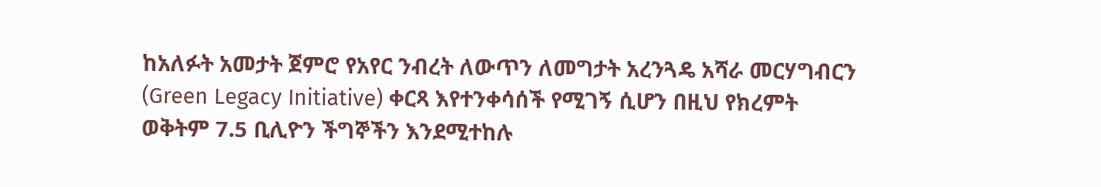ከአለፉት አመታት ጀምሮ የአየር ንብረት ለውጥን ለመግታት አረንጓዴ አሻራ መርሃግብርን (Green Legacy Initiative) ቀርጻ እየተንቀሳሰች የሚገኝ ሲሆን በዚህ የክረምት ወቅትም 7.5 ቢሊዮን ችግኞችን እንደሚተከሉ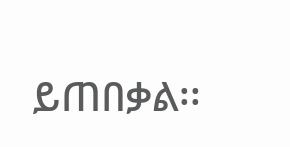ይጠበቃል፡፡